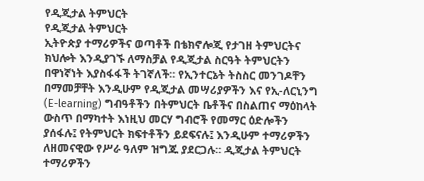የዲጂታል ትምህርት
የዲጂታል ትምህርት
ኢትዮጵያ ተማሪዎችና ወጣቶች በቴክኖሎጂ የታገዘ ትምህርትና ክህሎት እንዲያገኙ ለማስቻል የዲጂታል ስርዓት ትምህርትን በዋነኛነት እያስፋፋች ትገኛለች። የኢንተርኔት ትስስር መንገዶቸን በማመቻቸት እንዲሁም የዲጂታል መሣሪያዎችን እና የኢ-ለርኒንግ (E-learning) ግብዓቶችን በትምህርት ቤቶችና በስልጠና ማዕከላት ውስጥ በማካተት እነዚህ መርሃ ግብሮች የመማር ዕድሎችን ያሰፋሉ፤ የትምህርት ክፍተቶችን ይደፍናሉ፤ እንዲሁም ተማሪዎችን ለዘመናዊው የሥራ ዓለም ዝግጁ ያደርጋሉ። ዲጂታል ትምህርት ተማሪዎችን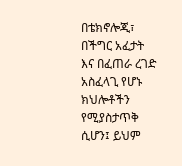በቴክኖሎጂ፣ በችግር አፈታት እና በፈጠራ ረገድ አስፈላጊ የሆኑ ክህሎቶችን የሚያስታጥቅ ሲሆን፤ ይህም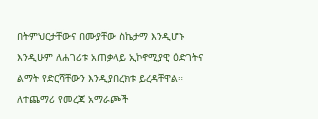በትምህርታቸውና በሙያቸው ስኬታማ እንዲሆኑ እንዲሁም ለሐገሪቱ አጠቃላይ ኢኮኖሚያዊ ዕድገትና ልማት የድርሻቸውን እንዲያበረክቱ ይረዳቸዋል።
ለተጨማሪ የመረጃ አማራጮች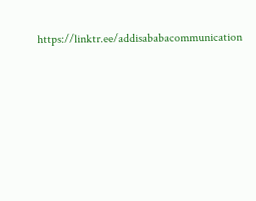https://linktr.ee/addisababacommunication